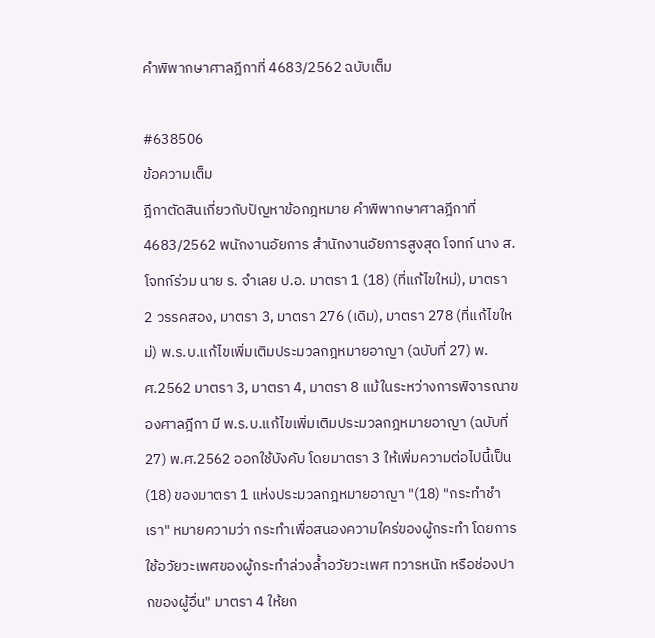คำพิพากษาศาลฎีกาที่ 4683/2562 ฉบับเต็ม

#638506
ข้อความเต็ม
ฎีกาตัดสินเกี่ยวกับปัญหาข้อกฎหมาย คำพิพากษาศาลฎีกาที่ 4683/2562 พนักงานอัยการ สำนักงานอัยการสูงสุด โจทก์ นาง ส. โจทก์ร่วม นาย ร. จำเลย ป.อ. มาตรา 1 (18) (ที่แก้ไขใหม่), มาตรา 2 วรรคสอง, มาตรา 3, มาตรา 276 (เดิม), มาตรา 278 (ที่แก้ไขใหม่) พ.ร.บ.แก้ไขเพิ่มเติมประมวลกฎหมายอาญา (ฉบับที่ 27) พ.ศ.2562 มาตรา 3, มาตรา 4, มาตรา 8 แม้ในระหว่างการพิจารณาของศาลฎีกา มี พ.ร.บ.แก้ไขเพิ่มเติมประมวลกฎหมายอาญา (ฉบับที่ 27) พ.ศ.2562 ออกใช้บังคับ โดยมาตรา 3 ให้เพิ่มความต่อไปนี้เป็น (18) ของมาตรา 1 แห่งประมวลกฎหมายอาญา "(18) "กระทำชำเรา" หมายความว่า กระทำเพื่อสนองความใคร่ของผู้กระทำ โดยการใช้อวัยวะเพศของผู้กระทำล่วงล้ำอวัยวะเพศ ทวารหนัก หรือช่องปากของผู้อื่น" มาตรา 4 ให้ยก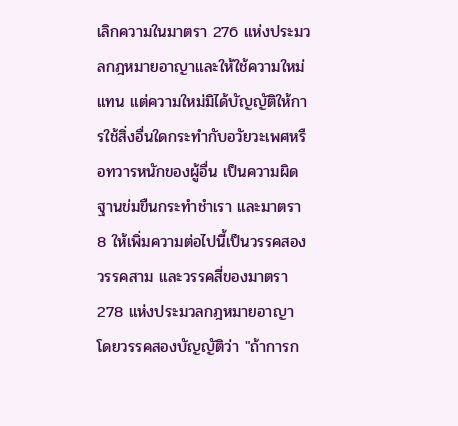เลิกความในมาตรา 276 แห่งประมวลกฎหมายอาญาและให้ใช้ความใหม่แทน แต่ความใหม่มิได้บัญญัติให้การใช้สิ่งอื่นใดกระทำกับอวัยวะเพศหรือทวารหนักของผู้อื่น เป็นความผิดฐานข่มขืนกระทำชำเรา และมาตรา 8 ให้เพิ่มความต่อไปนี้เป็นวรรคสอง วรรคสาม และวรรคสี่ของมาตรา 278 แห่งประมวลกฎหมายอาญา โดยวรรคสองบัญญัติว่า "ถ้าการก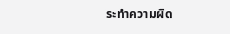ระทำความผิด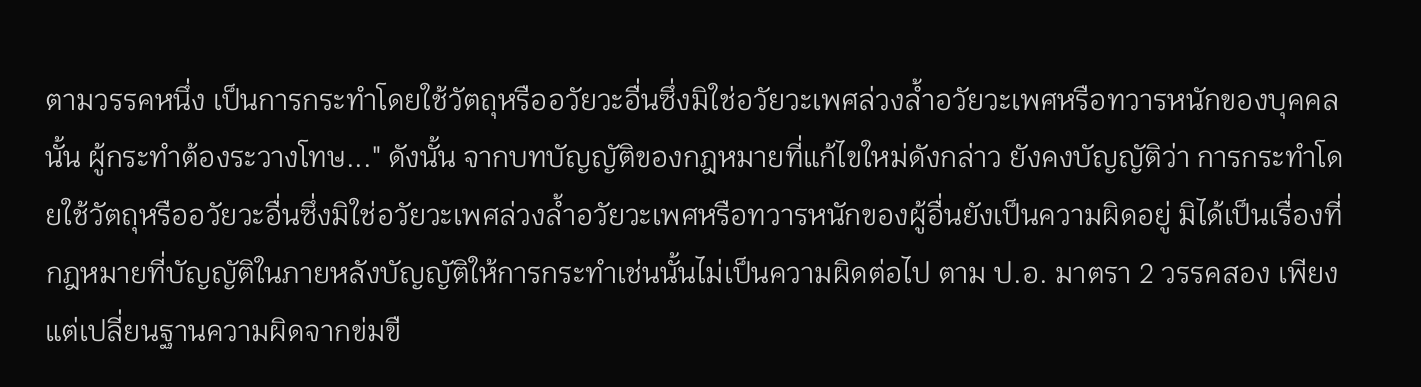ตามวรรคหนึ่ง เป็นการกระทำโดยใช้วัตถุหรืออวัยวะอื่นซึ่งมิใช่อวัยวะเพศล่วงล้ำอวัยวะเพศหรือทวารหนักของบุคคลนั้น ผู้กระทำต้องระวางโทษ..." ดังนั้น จากบทบัญญัติของกฎหมายที่แก้ไขใหม่ดังกล่าว ยังคงบัญญัติว่า การกระทำโดยใช้วัตถุหรืออวัยวะอื่นซึ่งมิใช่อวัยวะเพศล่วงล้ำอวัยวะเพศหรือทวารหนักของผู้อื่นยังเป็นความผิดอยู่ มิได้เป็นเรื่องที่กฎหมายที่บัญญัติในภายหลังบัญญัติให้การกระทำเช่นนั้นไม่เป็นความผิดต่อไป ตาม ป.อ. มาตรา 2 วรรคสอง เพียงแต่เปลี่ยนฐานความผิดจากข่มขื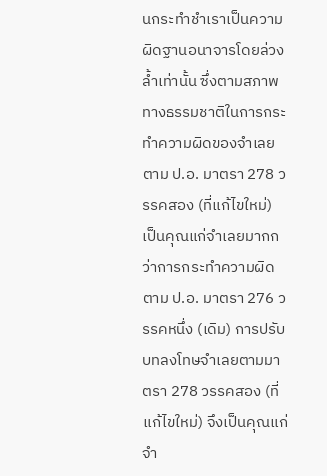นกระทำชำเราเป็นความผิดฐานอนาจารโดยล่วงล้ำเท่านั้น ซึ่งตามสภาพทางธรรมชาติในการกระทำความผิดของจำเลยตาม ป.อ. มาตรา 278 วรรคสอง (ที่แก้ไขใหม่) เป็นคุณแก่จำเลยมากกว่าการกระทำความผิดตาม ป.อ. มาตรา 276 วรรคหนึ่ง (เดิม) การปรับบทลงโทษจำเลยตามมาตรา 278 วรรคสอง (ที่แก้ไขใหม่) จึงเป็นคุณแก่จำ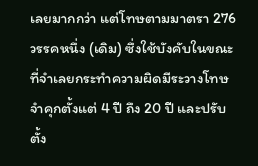เลยมากกว่า แต่โทษตามมาตรา 276 วรรคหนึ่ง (เดิม) ซึ่งใช้บังคับในขณะที่จำเลยกระทำความผิดมีระวางโทษจำคุกตั้งแต่ 4 ปี ถึง 20 ปี และปรับตั้ง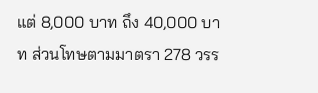แต่ 8,000 บาท ถึง 40,000 บาท ส่วนโทษตามมาตรา 278 วรร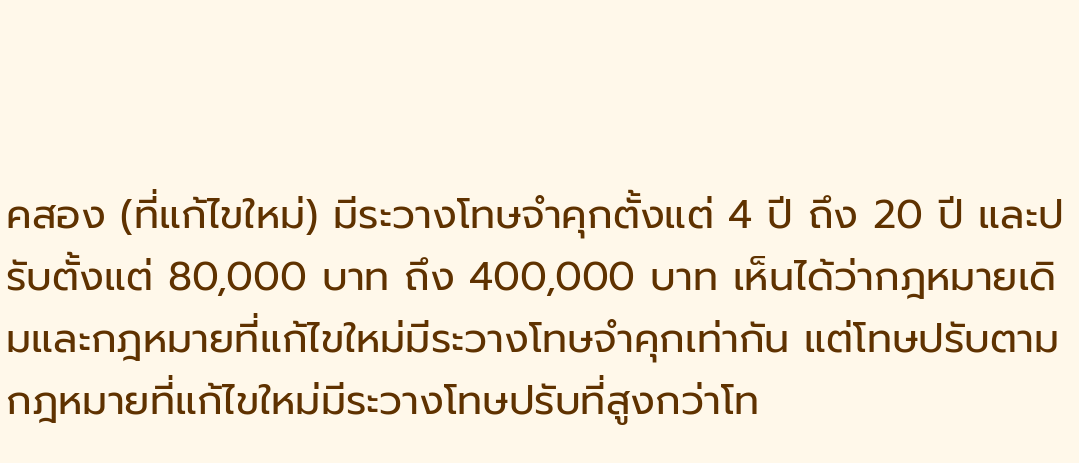คสอง (ที่แก้ไขใหม่) มีระวางโทษจำคุกตั้งแต่ 4 ปี ถึง 20 ปี และปรับตั้งแต่ 80,000 บาท ถึง 400,000 บาท เห็นได้ว่ากฎหมายเดิมและกฎหมายที่แก้ไขใหม่มีระวางโทษจำคุกเท่ากัน แต่โทษปรับตามกฎหมายที่แก้ไขใหม่มีระวางโทษปรับที่สูงกว่าโท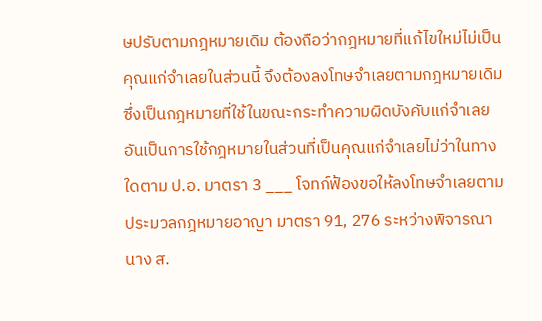ษปรับตามกฎหมายเดิม ต้องถือว่ากฎหมายที่แก้ไขใหม่ไม่เป็นคุณแก่จำเลยในส่วนนี้ จึงต้องลงโทษจำเลยตามกฎหมายเดิมซึ่งเป็นกฎหมายที่ใช้ในขณะกระทำความผิดบังคับแก่จำเลย อันเป็นการใช้กฎหมายในส่วนที่เป็นคุณแก่จำเลยไม่ว่าในทางใดตาม ป.อ. มาตรา 3 ___ โจทก์ฟ้องขอให้ลงโทษจำเลยตามประมวลกฎหมายอาญา มาตรา 91, 276 ระหว่างพิจารณา นาง ส.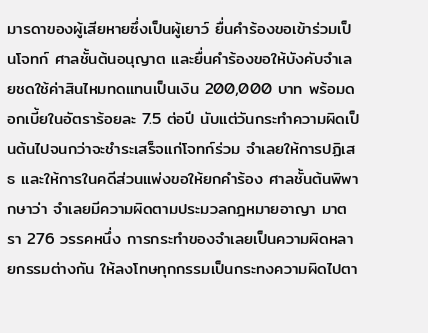มารดาของผู้เสียหายซึ่งเป็นผู้เยาว์ ยื่นคำร้องขอเข้าร่วมเป็นโจทก์ ศาลชั้นต้นอนุญาต และยื่นคำร้องขอให้บังคับจำเลยชดใช้ค่าสินไหมทดแทนเป็นเงิน 200,000 บาท พร้อมดอกเบี้ยในอัตราร้อยละ 7.5 ต่อปี นับแต่วันกระทำความผิดเป็นต้นไปจนกว่าจะชำระเสร็จแก่โจทก์ร่วม จำเลยให้การปฏิเสธ และให้การในคดีส่วนแพ่งขอให้ยกคำร้อง ศาลชั้นต้นพิพากษาว่า จำเลยมีความผิดตามประมวลกฎหมายอาญา มาตรา 276 วรรคหนึ่ง การกระทำของจำเลยเป็นความผิดหลายกรรมต่างกัน ให้ลงโทษทุกกรรมเป็นกระทงความผิดไปตา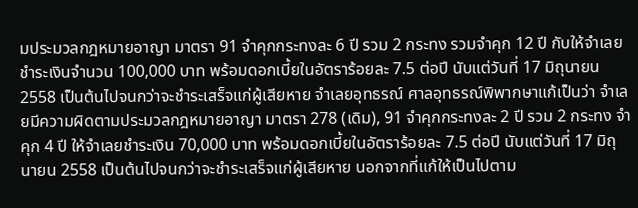มประมวลกฎหมายอาญา มาตรา 91 จำคุกกระทงละ 6 ปี รวม 2 กระทง รวมจำคุก 12 ปี กับให้จำเลยชำระเงินจำนวน 100,000 บาท พร้อมดอกเบี้ยในอัตราร้อยละ 7.5 ต่อปี นับแต่วันที่ 17 มิถุนายน 2558 เป็นต้นไปจนกว่าจะชำระเสร็จแก่ผู้เสียหาย จำเลยอุทธรณ์ ศาลอุทธรณ์พิพากษาแก้เป็นว่า จำเลยมีความผิดตามประมวลกฎหมายอาญา มาตรา 278 (เดิม), 91 จำคุกกระทงละ 2 ปี รวม 2 กระทง จำคุก 4 ปี ให้จำเลยชำระเงิน 70,000 บาท พร้อมดอกเบี้ยในอัตราร้อยละ 7.5 ต่อปี นับแต่วันที่ 17 มิถุนายน 2558 เป็นต้นไปจนกว่าจะชำระเสร็จแก่ผู้เสียหาย นอกจากที่แก้ให้เป็นไปตาม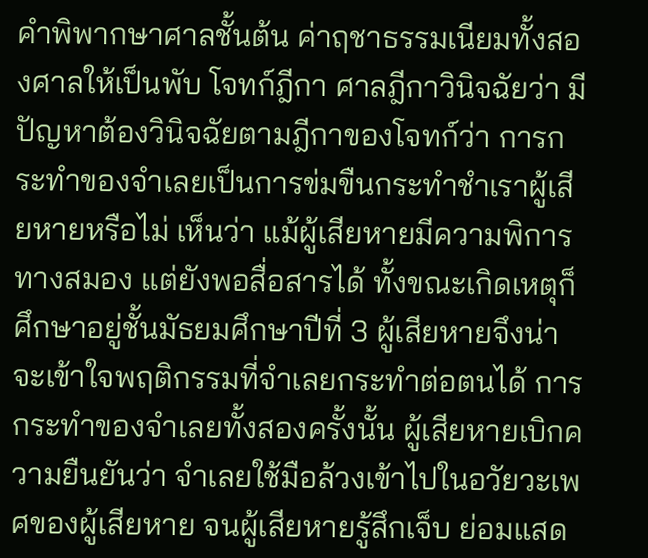คำพิพากษาศาลชั้นต้น ค่าฤชาธรรมเนียมทั้งสองศาลให้เป็นพับ โจทก์ฎีกา ศาลฎีกาวินิจฉัยว่า มีปัญหาต้องวินิจฉัยตามฎีกาของโจทก์ว่า การกระทำของจำเลยเป็นการข่มขืนกระทำชำเราผู้เสียหายหรือไม่ เห็นว่า แม้ผู้เสียหายมีความพิการทางสมอง แต่ยังพอสื่อสารได้ ทั้งขณะเกิดเหตุก็ศึกษาอยู่ชั้นมัธยมศึกษาปีที่ 3 ผู้เสียหายจึงน่าจะเข้าใจพฤติกรรมที่จำเลยกระทำต่อตนได้ การกระทำของจำเลยทั้งสองครั้งนั้น ผู้เสียหายเบิกความยืนยันว่า จำเลยใช้มือล้วงเข้าไปในอวัยวะเพศของผู้เสียหาย จนผู้เสียหายรู้สึกเจ็บ ย่อมแสด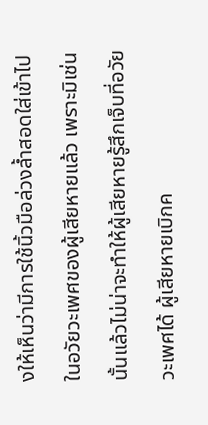งให้เห็นว่ามีการใช้นิ้วมือล่วงล้ำสอดใส่เข้าไปในอวัยวะเพศของผู้เสียหายแล้ว เพราะมิเช่นนั้นแล้วไม่น่าจะทำให้ผู้เสียหายรู้สึกเจ็บที่อวัยวะเพศได้ ผู้เสียหายเบิกค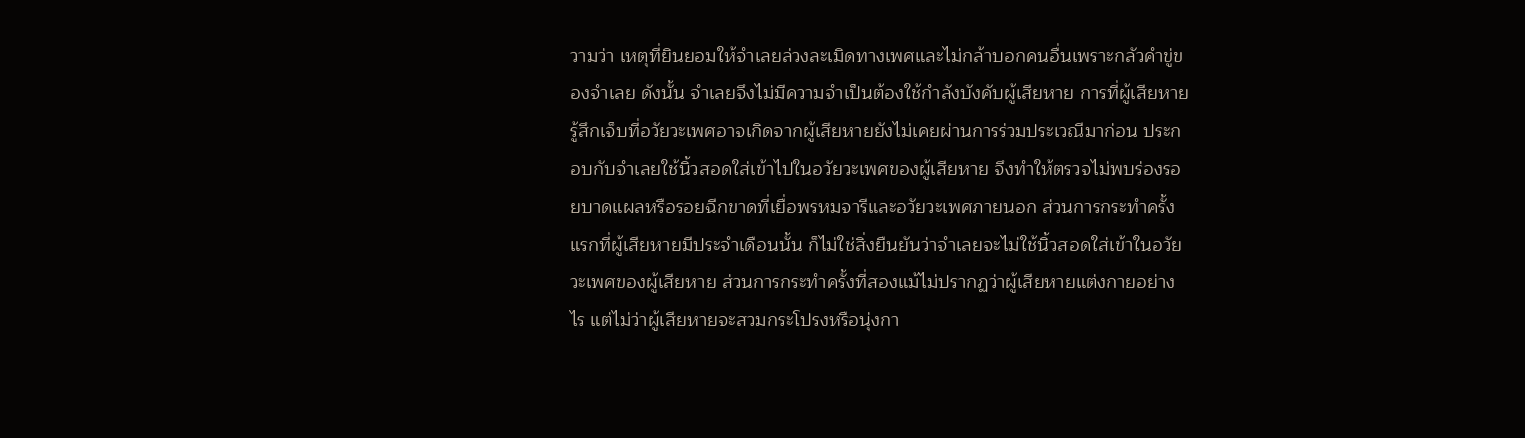วามว่า เหตุที่ยินยอมให้จำเลยล่วงละเมิดทางเพศและไม่กล้าบอกคนอื่นเพราะกลัวคำขู่ของจำเลย ดังนั้น จำเลยจึงไม่มีความจำเป็นต้องใช้กำลังบังคับผู้เสียหาย การที่ผู้เสียหายรู้สึกเจ็บที่อวัยวะเพศอาจเกิดจากผู้เสียหายยังไม่เคยผ่านการร่วมประเวณีมาก่อน ประกอบกับจำเลยใช้นิ้วสอดใส่เข้าไปในอวัยวะเพศของผู้เสียหาย จึงทำให้ตรวจไม่พบร่องรอยบาดแผลหรือรอยฉีกขาดที่เยื่อพรหมจารีและอวัยวะเพศภายนอก ส่วนการกระทำครั้งแรกที่ผู้เสียหายมีประจำเดือนนั้น ก็ไม่ใช่สิ่งยืนยันว่าจำเลยจะไม่ใช้นิ้วสอดใส่เข้าในอวัยวะเพศของผู้เสียหาย ส่วนการกระทำครั้งที่สองแม้ไม่ปรากฏว่าผู้เสียหายแต่งกายอย่างไร แต่ไม่ว่าผู้เสียหายจะสวมกระโปรงหรือนุ่งกา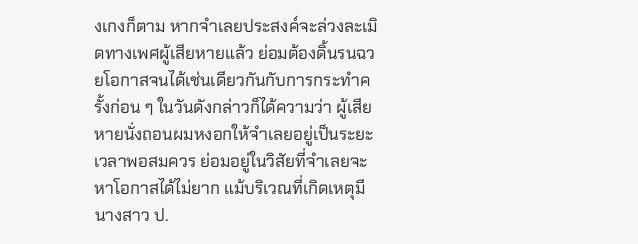งเกงก็ตาม หากจำเลยประสงค์จะล่วงละเมิดทางเพศผู้เสียหายแล้ว ย่อมต้องดิ้นรนฉวยโอกาสจนได้เช่นเดียวกันกับการกระทำครั้งก่อน ๆ ในวันดังกล่าวก็ได้ความว่า ผู้เสียหายนั่งถอนผมหงอกให้จำเลยอยู่เป็นระยะเวลาพอสมควร ย่อมอยู่ในวิสัยที่จำเลยจะหาโอกาสได้ไม่ยาก แม้บริเวณที่เกิดเหตุมีนางสาว ป.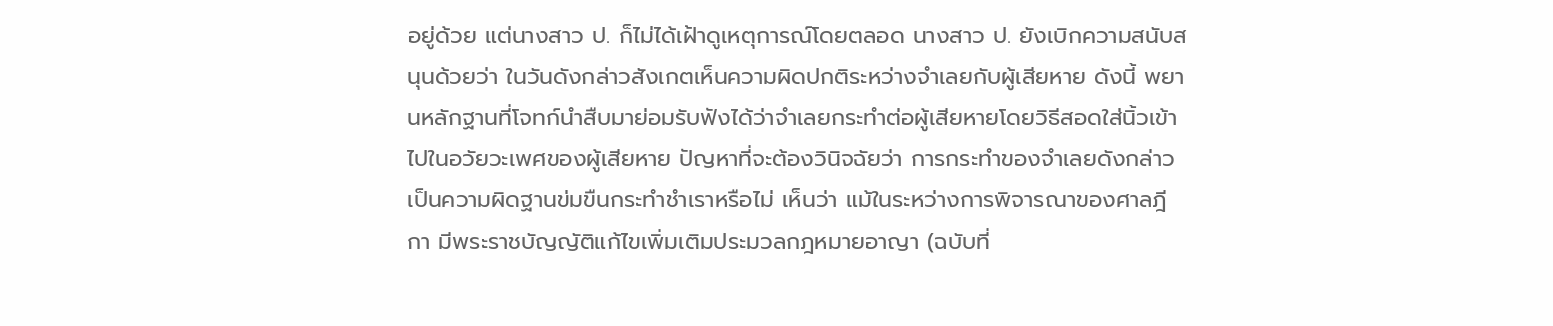อยู่ด้วย แต่นางสาว ป. ก็ไม่ได้เฝ้าดูเหตุการณ์โดยตลอด นางสาว ป. ยังเบิกความสนับสนุนด้วยว่า ในวันดังกล่าวสังเกตเห็นความผิดปกติระหว่างจำเลยกับผู้เสียหาย ดังนี้ พยานหลักฐานที่โจทก์นำสืบมาย่อมรับฟังได้ว่าจำเลยกระทำต่อผู้เสียหายโดยวิธีสอดใส่นิ้วเข้าไปในอวัยวะเพศของผู้เสียหาย ปัญหาที่จะต้องวินิจฉัยว่า การกระทำของจำเลยดังกล่าวเป็นความผิดฐานข่มขืนกระทำชำเราหรือไม่ เห็นว่า แม้ในระหว่างการพิจารณาของศาลฎีกา มีพระราชบัญญัติแก้ไขเพิ่มเติมประมวลกฎหมายอาญา (ฉบับที่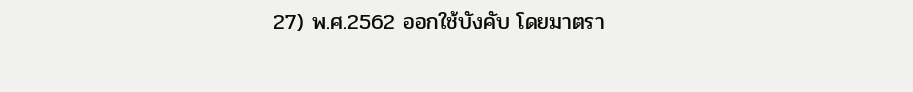27) พ.ศ.2562 ออกใช้บังคับ โดยมาตรา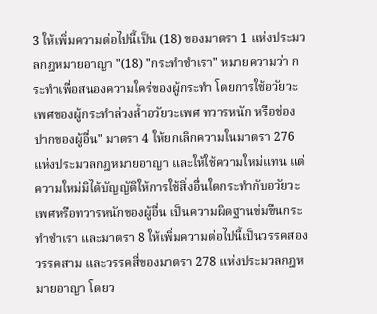3 ให้เพิ่มความต่อไปนี้เป็น (18) ของมาตรา 1 แห่งประมวลกฎหมายอาญา "(18) "กระทำชำเรา" หมายความว่า กระทำเพื่อสนองความใคร่ของผู้กระทำ โดยการใช้อวัยวะเพศของผู้กระทำล่วงล้ำอวัยวะเพศ ทวารหนัก หรือช่องปากของผู้อื่น" มาตรา 4 ให้ยกเลิกความในมาตรา 276 แห่งประมวลกฎหมายอาญา และให้ใช้ความใหม่แทน แต่ความใหม่มิได้บัญญัติให้การใช้สิ่งอื่นใดกระทำกับอวัยวะเพศหรือทวารหนักของผู้อื่น เป็นความผิดฐานข่มขืนกระทำชำเรา และมาตรา 8 ให้เพิ่มความต่อไปนี้เป็นวรรคสอง วรรคสาม และวรรคสี่ของมาตรา 278 แห่งประมวลกฎหมายอาญา โดยว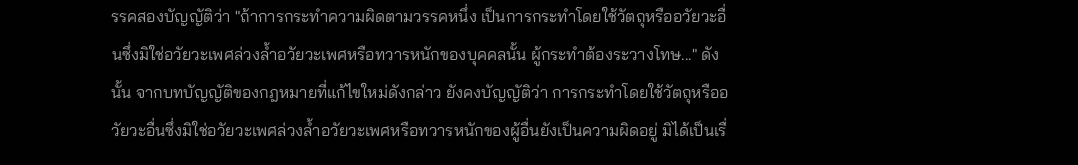รรคสองบัญญัติว่า "ถ้าการกระทำความผิดตามวรรคหนึ่ง เป็นการกระทำโดยใช้วัตถุหรืออวัยวะอื่นซึ่งมิใช่อวัยวะเพศล่วงล้ำอวัยวะเพศหรือทวารหนักของบุคคลนั้น ผู้กระทำต้องระวางโทษ..." ดังนั้น จากบทบัญญัติของกฎหมายที่แก้ไขใหม่ดังกล่าว ยังคงบัญญัติว่า การกระทำโดยใช้วัตถุหรืออวัยวะอื่นซึ่งมิใช่อวัยวะเพศล่วงล้ำอวัยวะเพศหรือทวารหนักของผู้อื่นยังเป็นความผิดอยู่ มิได้เป็นเรื่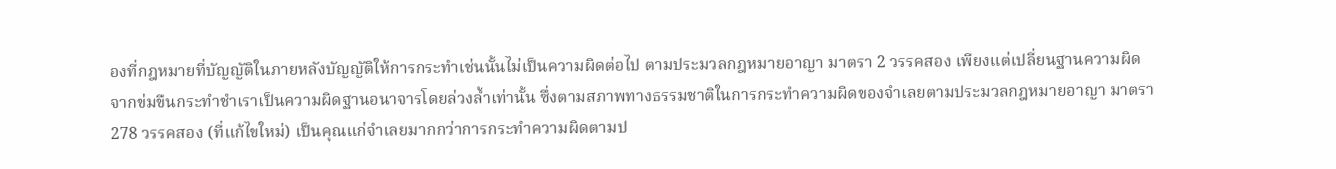องที่กฎหมายที่บัญญัติในภายหลังบัญญัติให้การกระทำเช่นนั้นไม่เป็นความผิดต่อไป ตามประมวลกฎหมายอาญา มาตรา 2 วรรคสอง เพียงแต่เปลี่ยนฐานความผิดจากข่มขืนกระทำชำเราเป็นความผิดฐานอนาจารโดยล่วงล้ำเท่านั้น ซึ่งตามสภาพทางธรรมชาติในการกระทำความผิดของจำเลยตามประมวลกฎหมายอาญา มาตรา 278 วรรคสอง (ที่แก้ไขใหม่) เป็นคุณแก่จำเลยมากกว่าการกระทำความผิดตามป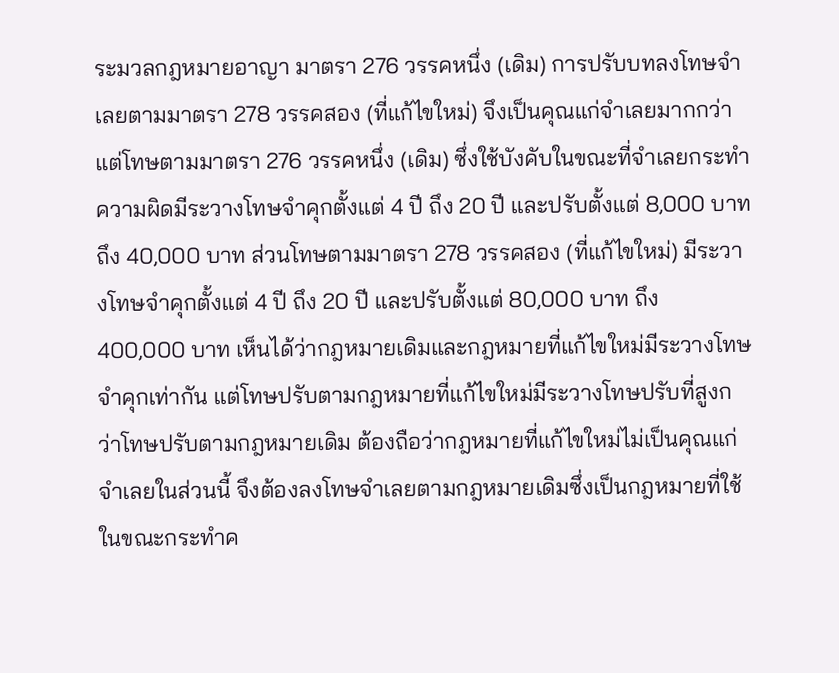ระมวลกฎหมายอาญา มาตรา 276 วรรคหนึ่ง (เดิม) การปรับบทลงโทษจำเลยตามมาตรา 278 วรรคสอง (ที่แก้ไขใหม่) จึงเป็นคุณแก่จำเลยมากกว่า แต่โทษตามมาตรา 276 วรรคหนึ่ง (เดิม) ซึ่งใช้บังคับในขณะที่จำเลยกระทำความผิดมีระวางโทษจำคุกตั้งแต่ 4 ปี ถึง 20 ปี และปรับตั้งแต่ 8,000 บาท ถึง 40,000 บาท ส่วนโทษตามมาตรา 278 วรรคสอง (ที่แก้ไขใหม่) มีระวางโทษจำคุกตั้งแต่ 4 ปี ถึง 20 ปี และปรับตั้งแต่ 80,000 บาท ถึง 400,000 บาท เห็นได้ว่ากฎหมายเดิมและกฎหมายที่แก้ไขใหม่มีระวางโทษจำคุกเท่ากัน แต่โทษปรับตามกฎหมายที่แก้ไขใหม่มีระวางโทษปรับที่สูงกว่าโทษปรับตามกฎหมายเดิม ต้องถือว่ากฎหมายที่แก้ไขใหม่ไม่เป็นคุณแก่จำเลยในส่วนนี้ จึงต้องลงโทษจำเลยตามกฎหมายเดิมซึ่งเป็นกฎหมายที่ใช้ในขณะกระทำค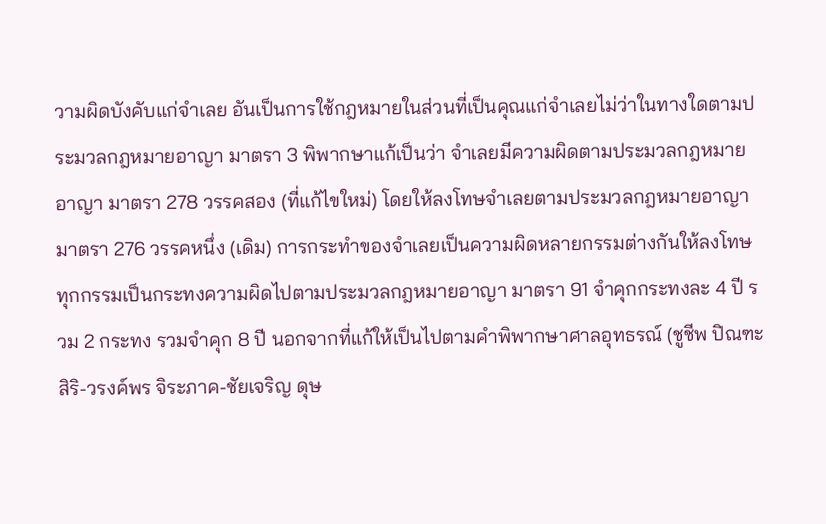วามผิดบังคับแก่จำเลย อันเป็นการใช้กฎหมายในส่วนที่เป็นคุณแก่จำเลยไม่ว่าในทางใดตามประมวลกฎหมายอาญา มาตรา 3 พิพากษาแก้เป็นว่า จำเลยมีความผิดตามประมวลกฎหมายอาญา มาตรา 278 วรรคสอง (ที่แก้ไขใหม่) โดยให้ลงโทษจำเลยตามประมวลกฎหมายอาญา มาตรา 276 วรรคหนึ่ง (เดิม) การกระทำของจำเลยเป็นความผิดหลายกรรมต่างกันให้ลงโทษทุกกรรมเป็นกระทงความผิดไปตามประมวลกฎหมายอาญา มาตรา 91 จำคุกกระทงละ 4 ปี รวม 2 กระทง รวมจำคุก 8 ปี นอกจากที่แก้ให้เป็นไปตามคำพิพากษาศาลอุทธรณ์ (ชูชีพ ปิณฑะสิริ-วรงค์พร จิระภาค-ชัยเจริญ ดุษ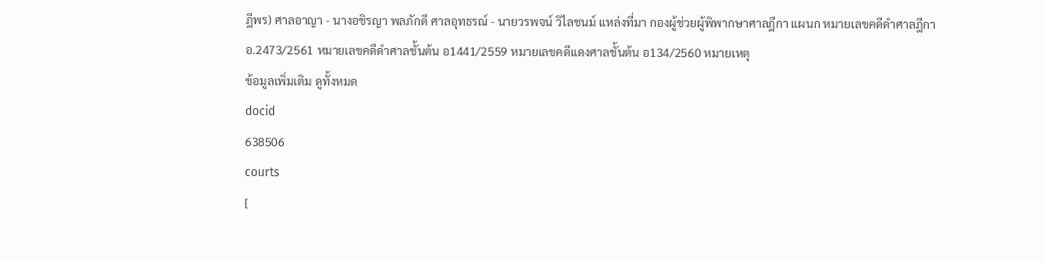ฎีพร) ศาลอาญา - นางอชิรญา พลภักดี ศาลอุทธรณ์ - นายวรพจน์ วิไลชนม์ แหล่งที่มา กองผู้ช่วยผู้พิพากษาศาลฎีกา แผนก หมายเลขคดีดำศาลฎีกา อ.2473/2561 หมายเลขคดีดำศาลชั้นต้น อ1441/2559 หมายเลขคดีแดงศาลชั้นต้น อ134/2560 หมายเหตุ
ข้อมูลเพิ่มเติม ดูทั้งหมด
docid
638506
courts
[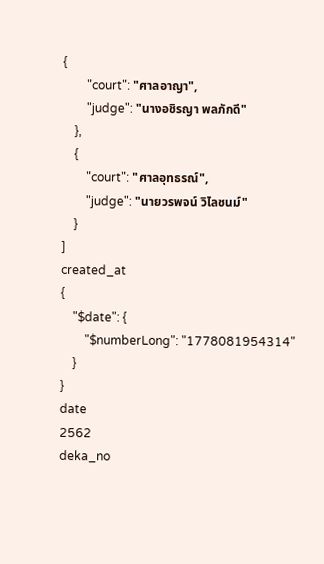{
        "court": "ศาลอาญา",
        "judge": "นางอชิรญา พลภักดี"
    },
    {
        "court": "ศาลอุทธรณ์",
        "judge": "นายวรพจน์ วิไลชนม์"
    }
]
created_at
{
    "$date": {
        "$numberLong": "1778081954314"
    }
}
date
2562
deka_no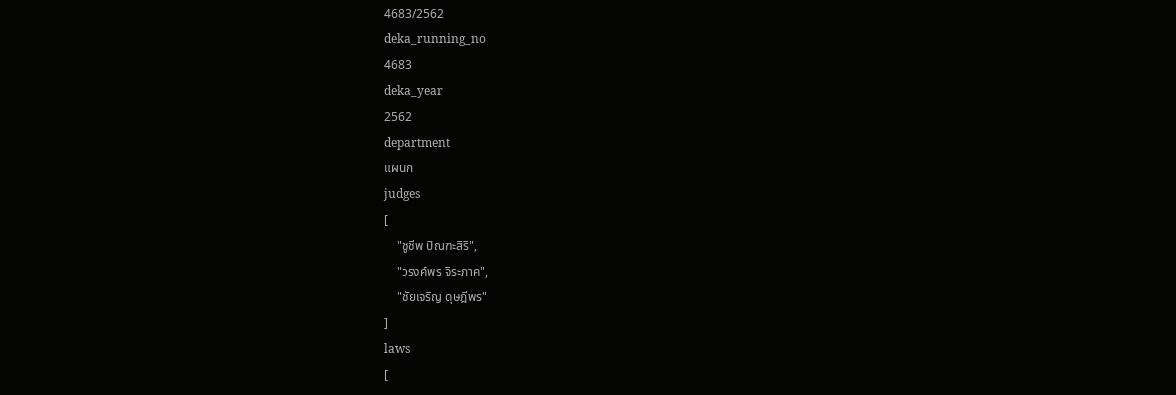4683/2562
deka_running_no
4683
deka_year
2562
department
แผนก
judges
[
    "ชูชีพ ปิณฑะสิริ",
    "วรงค์พร จิระภาค",
    "ชัยเจริญ ดุษฎีพร"
]
laws
[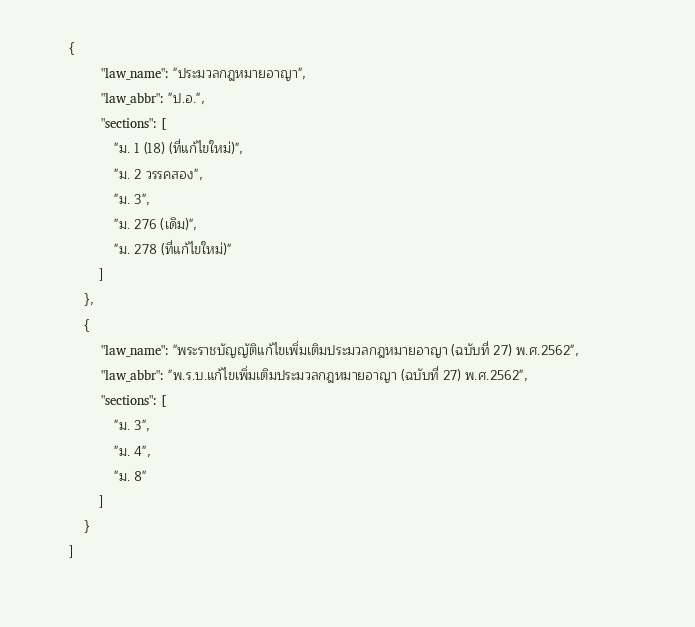{
        "law_name": "ประมวลกฎหมายอาญา",
        "law_abbr": "ป.อ.",
        "sections": [
            "ม. 1 (18) (ที่แก้ไขใหม่)",
            "ม. 2 วรรคสอง",
            "ม. 3",
            "ม. 276 (เดิม)",
            "ม. 278 (ที่แก้ไขใหม่)"
        ]
    },
    {
        "law_name": "พระราชบัญญัติแก้ไขเพิ่มเติมประมวลกฎหมายอาญา (ฉบับที่ 27) พ.ศ.2562",
        "law_abbr": "พ.ร.บ.แก้ไขเพิ่มเติมประมวลกฎหมายอาญา (ฉบับที่ 27) พ.ศ.2562",
        "sections": [
            "ม. 3",
            "ม. 4",
            "ม. 8"
        ]
    }
]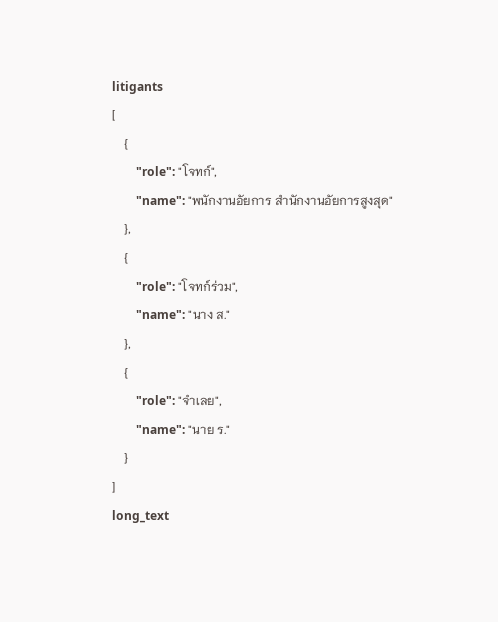litigants
[
    {
        "role": "โจทก์",
        "name": "พนักงานอัยการ สำนักงานอัยการสูงสุด"
    },
    {
        "role": "โจทก์ร่วม",
        "name": "นาง ส."
    },
    {
        "role": "จำเลย",
        "name": "นาย ร."
    }
]
long_text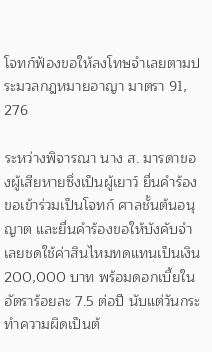โจทก์ฟ้องขอให้ลงโทษจำเลยตามประมวลกฎหมายอาญา มาตรา 91, 276

ระหว่างพิจารณา นาง ส. มารดาของผู้เสียหายซึ่งเป็นผู้เยาว์ ยื่นคำร้องขอเข้าร่วมเป็นโจทก์ ศาลชั้นต้นอนุญาต และยื่นคำร้องขอให้บังคับจำเลยชดใช้ค่าสินไหมทดแทนเป็นเงิน 200,000 บาท พร้อมดอกเบี้ยในอัตราร้อยละ 7.5 ต่อปี นับแต่วันกระทำความผิดเป็นต้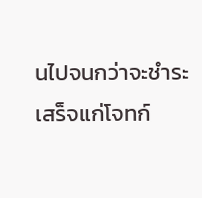นไปจนกว่าจะชำระเสร็จแก่โจทก์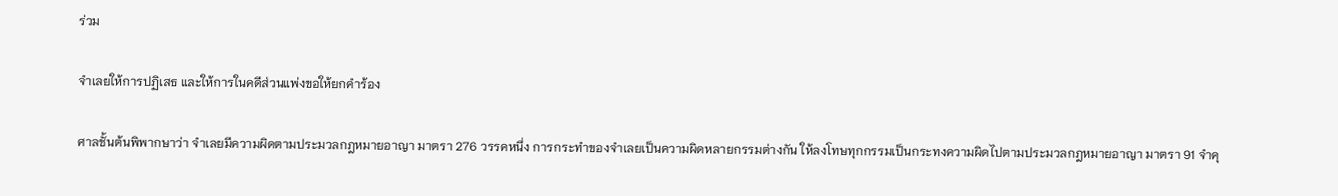ร่วม

จำเลยให้การปฏิเสธ และให้การในคดีส่วนแพ่งขอให้ยกคำร้อง

ศาลชั้นต้นพิพากษาว่า จำเลยมีความผิดตามประมวลกฎหมายอาญา มาตรา 276 วรรคหนึ่ง การกระทำของจำเลยเป็นความผิดหลายกรรมต่างกัน ให้ลงโทษทุกกรรมเป็นกระทงความผิดไปตามประมวลกฎหมายอาญา มาตรา 91 จำคุ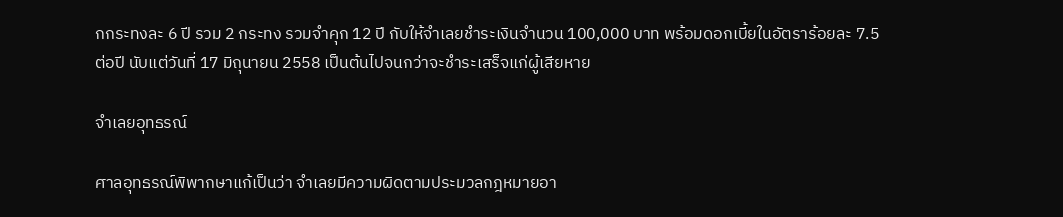กกระทงละ 6 ปี รวม 2 กระทง รวมจำคุก 12 ปี กับให้จำเลยชำระเงินจำนวน 100,000 บาท พร้อมดอกเบี้ยในอัตราร้อยละ 7.5 ต่อปี นับแต่วันที่ 17 มิถุนายน 2558 เป็นต้นไปจนกว่าจะชำระเสร็จแก่ผู้เสียหาย

จำเลยอุทธรณ์

ศาลอุทธรณ์พิพากษาแก้เป็นว่า จำเลยมีความผิดตามประมวลกฎหมายอา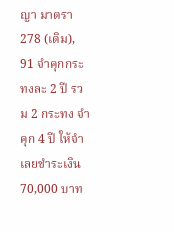ญา มาตรา 278 (เดิม), 91 จำคุกกระทงละ 2 ปี รวม 2 กระทง จำคุก 4 ปี ให้จำเลยชำระเงิน 70,000 บาท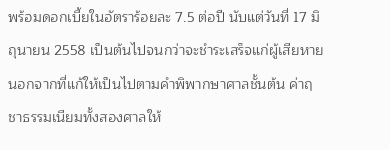พร้อมดอกเบี้ยในอัตราร้อยละ 7.5 ต่อปี นับแต่วันที่ 17 มิถุนายน 2558 เป็นต้นไปจนกว่าจะชำระเสร็จแก่ผู้เสียหาย นอกจากที่แก้ให้เป็นไปตามคำพิพากษาศาลชั้นต้น ค่าฤชาธรรมเนียมทั้งสองศาลให้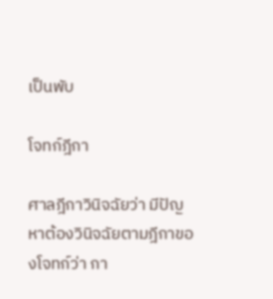เป็นพับ

โจทก์ฎีกา

ศาลฎีกาวินิจฉัยว่า มีปัญหาต้องวินิจฉัยตามฎีกาของโจทก์ว่า กา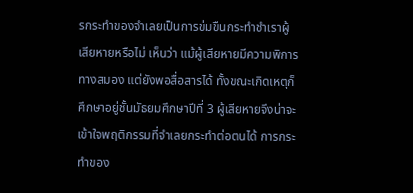รกระทำของจำเลยเป็นการข่มขืนกระทำชำเราผู้เสียหายหรือไม่ เห็นว่า แม้ผู้เสียหายมีความพิการทางสมอง แต่ยังพอสื่อสารได้ ทั้งขณะเกิดเหตุก็ศึกษาอยู่ชั้นมัธยมศึกษาปีที่ 3 ผู้เสียหายจึงน่าจะเข้าใจพฤติกรรมที่จำเลยกระทำต่อตนได้ การกระทำของ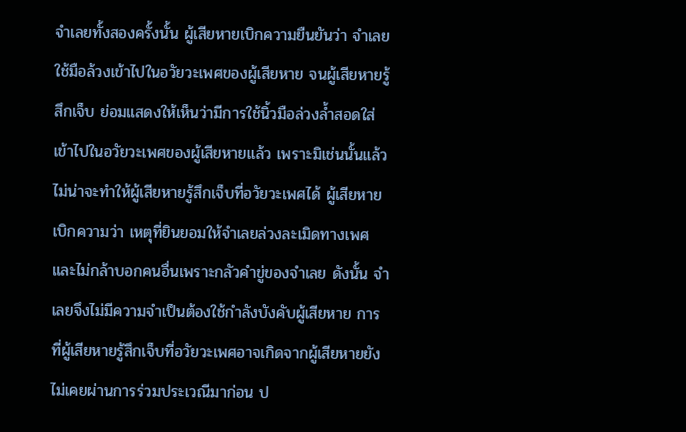จำเลยทั้งสองครั้งนั้น ผู้เสียหายเบิกความยืนยันว่า จำเลยใช้มือล้วงเข้าไปในอวัยวะเพศของผู้เสียหาย จนผู้เสียหายรู้สึกเจ็บ ย่อมแสดงให้เห็นว่ามีการใช้นิ้วมือล่วงล้ำสอดใส่เข้าไปในอวัยวะเพศของผู้เสียหายแล้ว เพราะมิเช่นนั้นแล้วไม่น่าจะทำให้ผู้เสียหายรู้สึกเจ็บที่อวัยวะเพศได้ ผู้เสียหายเบิกความว่า เหตุที่ยินยอมให้จำเลยล่วงละเมิดทางเพศและไม่กล้าบอกคนอื่นเพราะกลัวคำขู่ของจำเลย ดังนั้น จำเลยจึงไม่มีความจำเป็นต้องใช้กำลังบังคับผู้เสียหาย การที่ผู้เสียหายรู้สึกเจ็บที่อวัยวะเพศอาจเกิดจากผู้เสียหายยังไม่เคยผ่านการร่วมประเวณีมาก่อน ป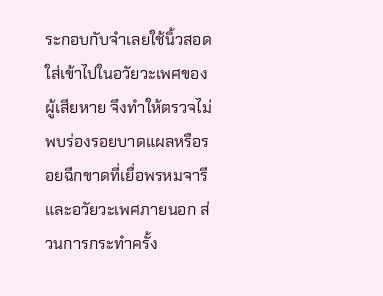ระกอบกับจำเลยใช้นิ้วสอดใส่เข้าไปในอวัยวะเพศของผู้เสียหาย จึงทำให้ตรวจไม่พบร่องรอยบาดแผลหรือรอยฉีกขาดที่เยื่อพรหมจารีและอวัยวะเพศภายนอก ส่วนการกระทำครั้ง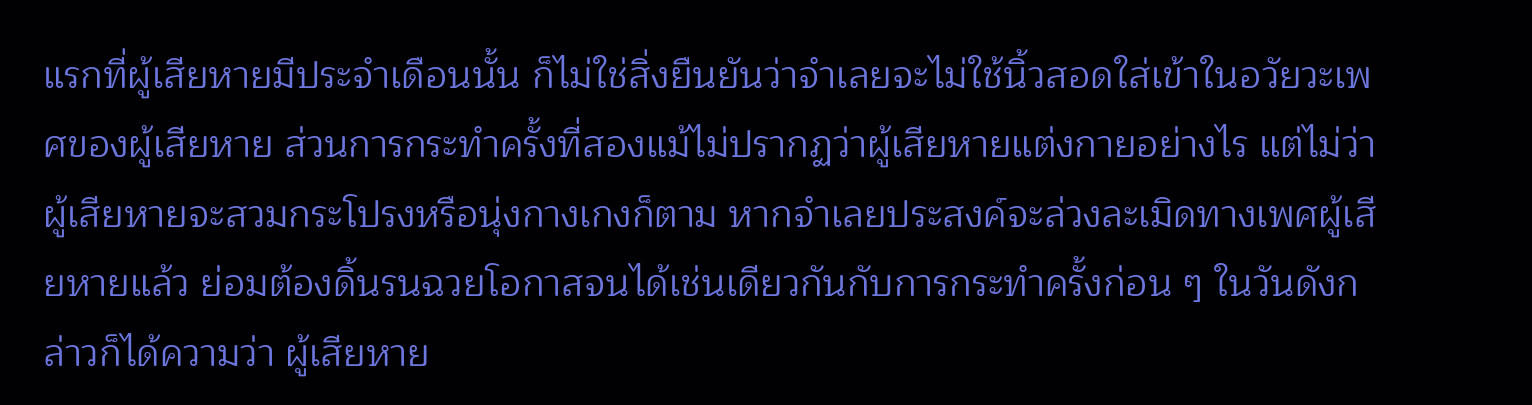แรกที่ผู้เสียหายมีประจำเดือนนั้น ก็ไม่ใช่สิ่งยืนยันว่าจำเลยจะไม่ใช้นิ้วสอดใส่เข้าในอวัยวะเพศของผู้เสียหาย ส่วนการกระทำครั้งที่สองแม้ไม่ปรากฏว่าผู้เสียหายแต่งกายอย่างไร แต่ไม่ว่าผู้เสียหายจะสวมกระโปรงหรือนุ่งกางเกงก็ตาม หากจำเลยประสงค์จะล่วงละเมิดทางเพศผู้เสียหายแล้ว ย่อมต้องดิ้นรนฉวยโอกาสจนได้เช่นเดียวกันกับการกระทำครั้งก่อน ๆ ในวันดังกล่าวก็ได้ความว่า ผู้เสียหาย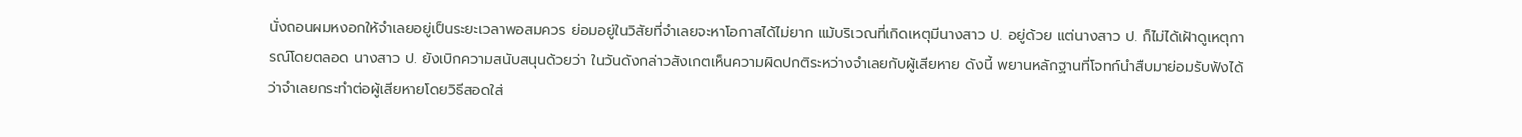นั่งถอนผมหงอกให้จำเลยอยู่เป็นระยะเวลาพอสมควร ย่อมอยู่ในวิสัยที่จำเลยจะหาโอกาสได้ไม่ยาก แม้บริเวณที่เกิดเหตุมีนางสาว ป. อยู่ด้วย แต่นางสาว ป. ก็ไม่ได้เฝ้าดูเหตุการณ์โดยตลอด นางสาว ป. ยังเบิกความสนับสนุนด้วยว่า ในวันดังกล่าวสังเกตเห็นความผิดปกติระหว่างจำเลยกับผู้เสียหาย ดังนี้ พยานหลักฐานที่โจทก์นำสืบมาย่อมรับฟังได้ว่าจำเลยกระทำต่อผู้เสียหายโดยวิธีสอดใส่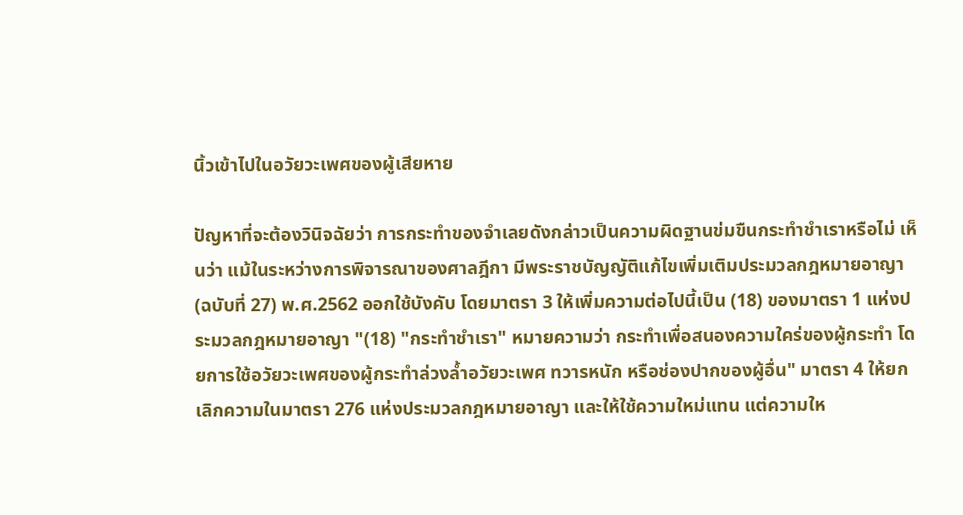นิ้วเข้าไปในอวัยวะเพศของผู้เสียหาย

ปัญหาที่จะต้องวินิจฉัยว่า การกระทำของจำเลยดังกล่าวเป็นความผิดฐานข่มขืนกระทำชำเราหรือไม่ เห็นว่า แม้ในระหว่างการพิจารณาของศาลฎีกา มีพระราชบัญญัติแก้ไขเพิ่มเติมประมวลกฎหมายอาญา (ฉบับที่ 27) พ.ศ.2562 ออกใช้บังคับ โดยมาตรา 3 ให้เพิ่มความต่อไปนี้เป็น (18) ของมาตรา 1 แห่งประมวลกฎหมายอาญา "(18) "กระทำชำเรา" หมายความว่า กระทำเพื่อสนองความใคร่ของผู้กระทำ โดยการใช้อวัยวะเพศของผู้กระทำล่วงล้ำอวัยวะเพศ ทวารหนัก หรือช่องปากของผู้อื่น" มาตรา 4 ให้ยกเลิกความในมาตรา 276 แห่งประมวลกฎหมายอาญา และให้ใช้ความใหม่แทน แต่ความให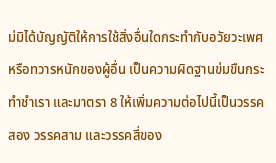ม่มิได้บัญญัติให้การใช้สิ่งอื่นใดกระทำกับอวัยวะเพศหรือทวารหนักของผู้อื่น เป็นความผิดฐานข่มขืนกระทำชำเรา และมาตรา 8 ให้เพิ่มความต่อไปนี้เป็นวรรคสอง วรรคสาม และวรรคสี่ของ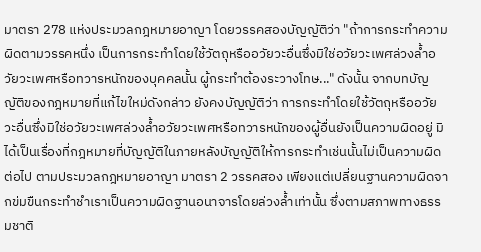มาตรา 278 แห่งประมวลกฎหมายอาญา โดยวรรคสองบัญญัติว่า "ถ้าการกระทำความผิดตามวรรคหนึ่ง เป็นการกระทำโดยใช้วัตถุหรืออวัยวะอื่นซึ่งมิใช่อวัยวะเพศล่วงล้ำอวัยวะเพศหรือทวารหนักของบุคคลนั้น ผู้กระทำต้องระวางโทษ..." ดังนั้น จากบทบัญญัติของกฎหมายที่แก้ไขใหม่ดังกล่าว ยังคงบัญญัติว่า การกระทำโดยใช้วัตถุหรืออวัยวะอื่นซึ่งมิใช่อวัยวะเพศล่วงล้ำอวัยวะเพศหรือทวารหนักของผู้อื่นยังเป็นความผิดอยู่ มิได้เป็นเรื่องที่กฎหมายที่บัญญัติในภายหลังบัญญัติให้การกระทำเช่นนั้นไม่เป็นความผิดต่อไป ตามประมวลกฎหมายอาญา มาตรา 2 วรรคสอง เพียงแต่เปลี่ยนฐานความผิดจากข่มขืนกระทำชำเราเป็นความผิดฐานอนาจารโดยล่วงล้ำเท่านั้น ซึ่งตามสภาพทางธรรมชาติ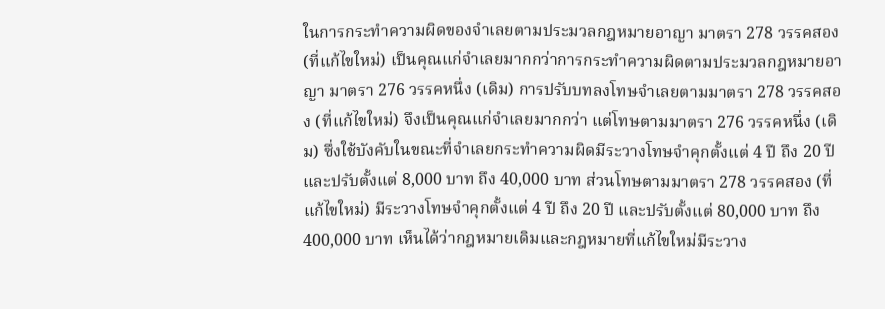ในการกระทำความผิดของจำเลยตามประมวลกฎหมายอาญา มาตรา 278 วรรคสอง (ที่แก้ไขใหม่) เป็นคุณแก่จำเลยมากกว่าการกระทำความผิดตามประมวลกฎหมายอาญา มาตรา 276 วรรคหนึ่ง (เดิม) การปรับบทลงโทษจำเลยตามมาตรา 278 วรรคสอง (ที่แก้ไขใหม่) จึงเป็นคุณแก่จำเลยมากกว่า แต่โทษตามมาตรา 276 วรรคหนึ่ง (เดิม) ซึ่งใช้บังคับในขณะที่จำเลยกระทำความผิดมีระวางโทษจำคุกตั้งแต่ 4 ปี ถึง 20 ปี และปรับตั้งแต่ 8,000 บาท ถึง 40,000 บาท ส่วนโทษตามมาตรา 278 วรรคสอง (ที่แก้ไขใหม่) มีระวางโทษจำคุกตั้งแต่ 4 ปี ถึง 20 ปี และปรับตั้งแต่ 80,000 บาท ถึง 400,000 บาท เห็นได้ว่ากฎหมายเดิมและกฎหมายที่แก้ไขใหม่มีระวาง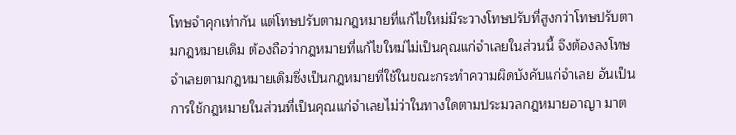โทษจำคุกเท่ากัน แต่โทษปรับตามกฎหมายที่แก้ไขใหม่มีระวางโทษปรับที่สูงกว่าโทษปรับตามกฎหมายเดิม ต้องถือว่ากฎหมายที่แก้ไขใหม่ไม่เป็นคุณแก่จำเลยในส่วนนี้ จึงต้องลงโทษจำเลยตามกฎหมายเดิมซึ่งเป็นกฎหมายที่ใช้ในขณะกระทำความผิดบังคับแก่จำเลย อันเป็นการใช้กฎหมายในส่วนที่เป็นคุณแก่จำเลยไม่ว่าในทางใดตามประมวลกฎหมายอาญา มาต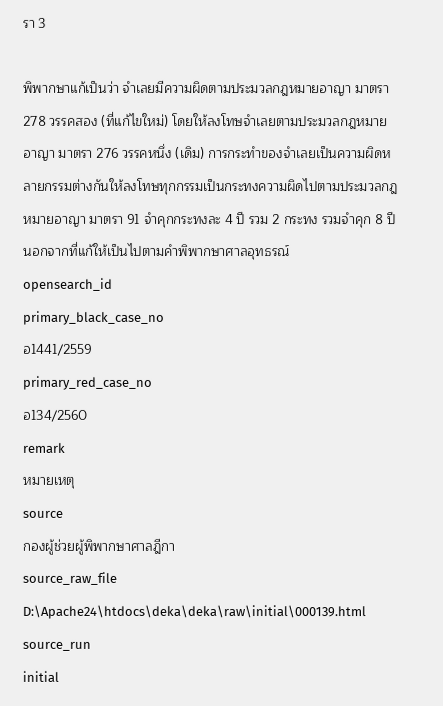รา 3

พิพากษาแก้เป็นว่า จำเลยมีความผิดตามประมวลกฎหมายอาญา มาตรา 278 วรรคสอง (ที่แก้ไขใหม่) โดยให้ลงโทษจำเลยตามประมวลกฎหมายอาญา มาตรา 276 วรรคหนึ่ง (เดิม) การกระทำของจำเลยเป็นความผิดหลายกรรมต่างกันให้ลงโทษทุกกรรมเป็นกระทงความผิดไปตามประมวลกฎหมายอาญา มาตรา 91 จำคุกกระทงละ 4 ปี รวม 2 กระทง รวมจำคุก 8 ปี นอกจากที่แก้ให้เป็นไปตามคำพิพากษาศาลอุทธรณ์
opensearch_id
primary_black_case_no
อ1441/2559
primary_red_case_no
อ134/2560
remark
หมายเหตุ
source
กองผู้ช่วยผู้พิพากษาศาลฎีกา
source_raw_file
D:\Apache24\htdocs\deka\deka\raw\initial\000139.html
source_run
initial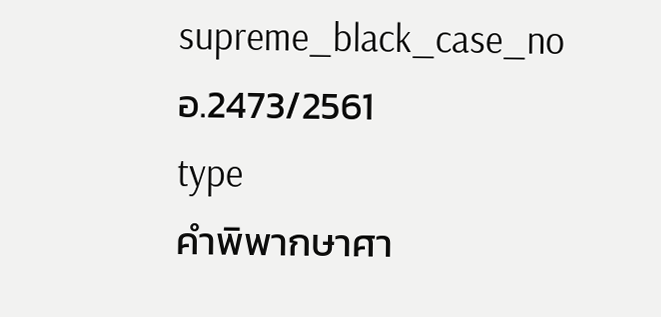supreme_black_case_no
อ.2473/2561
type
คำพิพากษาศา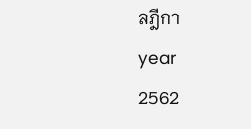ลฎีกา
year
2562